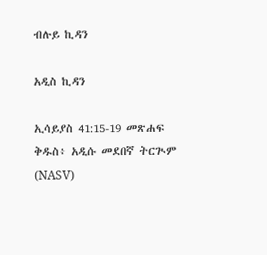ብሉይ ኪዳን

አዲስ ኪዳን

ኢሳይያስ 41:15-19 መጽሐፍ ቅዱስ፥ አዲሱ መደበኛ ትርጒም (NASV)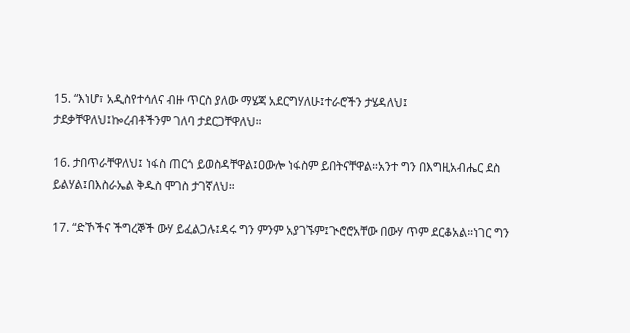15. “እነሆ፣ አዲስየተሳለና ብዙ ጥርስ ያለው ማሄጃ አደርግሃለሁ፤ተራሮችን ታሄዳለህ፤ ታደቃቸዋለህ፤ኰረብቶችንም ገለባ ታደርጋቸዋለህ።

16. ታበጥራቸዋለህ፤ ነፋስ ጠርጎ ይወስዳቸዋል፤ዐውሎ ነፋስም ይበትናቸዋል።አንተ ግን በእግዚአብሔር ደስ ይልሃል፤በእስራኤል ቅዱስ ሞገስ ታገኛለህ።

17. “ድኾችና ችግረኞች ውሃ ይፈልጋሉ፤ዳሩ ግን ምንም አያገኙም፤ጒሮሮአቸው በውሃ ጥም ደርቆአል።ነገር ግን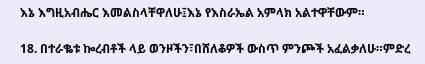እኔ እግዚአብሔር እመልስላቸዋለሁ፤እኔ የእስራኤል አምላክ አልተዋቸውም።

18. በተራቈቱ ኰረብቶች ላይ ወንዞችን፣በሸለቆዎች ውስጥ ምንጮች አፈልቃለሁ።ምድረ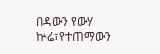በዳውን የውሃ ኵሬ፣የተጠማውን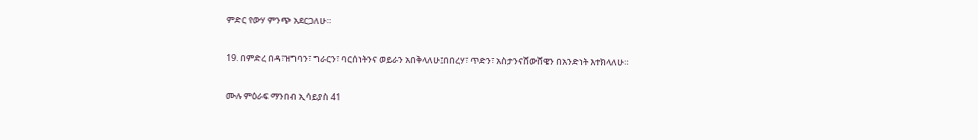ምድር የውሃ ምንጭ አደርጋለሁ።

19. በምድረ በዳ፣ዝግባን፣ ግራርን፣ ባርሰነትንና ወይራን አበቅላለሁ፤በበረሃ፣ ጥድን፣ አስታንናሸውሸዌን በአንድነት እተክላለሁ።

ሙሉ ምዕራፍ ማንበብ ኢሳይያስ 41